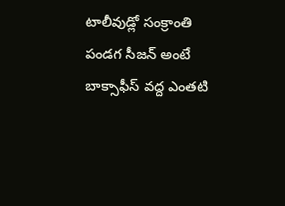టాలీవుడ్లో సంక్రాంతి పండగ సీజన్ అంటే బాక్సాఫీస్ వద్ద ఎంతటి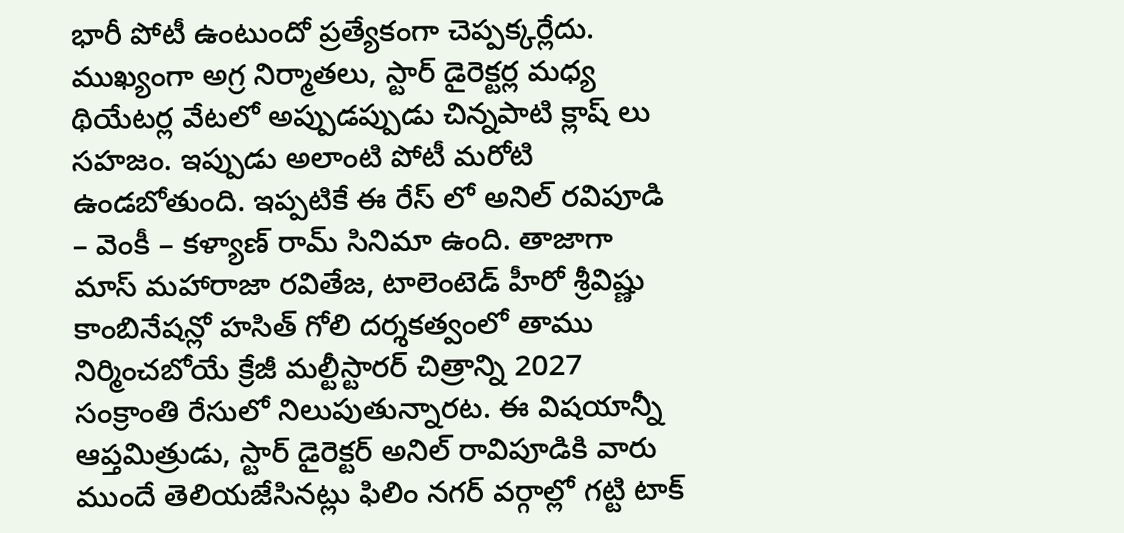భారీ పోటీ ఉంటుందో ప్రత్యేకంగా చెప్పక్కర్లేదు. ముఖ్యంగా అగ్ర నిర్మాతలు, స్టార్ డైరెక్టర్ల మధ్య థియేటర్ల వేటలో అప్పుడప్పుడు చిన్నపాటి క్లాష్ లు సహజం. ఇప్పుడు అలాంటి పోటీ మరోటి ఉండబోతుంది. ఇప్పటికే ఈ రేస్ లో అనిల్ రవిపూడి – వెంకీ – కళ్యాణ్ రామ్ సినిమా ఉంది. తాజాగా మాస్ మహారాజా రవితేజ, టాలెంటెడ్ హీరో శ్రీవిష్ణు కాంబినేషన్లో హసిత్ గోలి దర్శకత్వంలో తాము నిర్మించబోయే క్రేజీ మల్టీస్టారర్ చిత్రాన్ని 2027 సంక్రాంతి రేసులో నిలుపుతున్నారట. ఈ విషయాన్నీ ఆప్తమిత్రుడు, స్టార్ డైరెక్టర్ అనిల్ రావిపూడికి వారు ముందే తెలియజేసినట్లు ఫిలిం నగర్ వర్గాల్లో గట్టి టాక్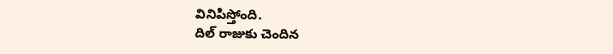వినిపిస్తోంది.
దిల్ రాజుకు చెందిన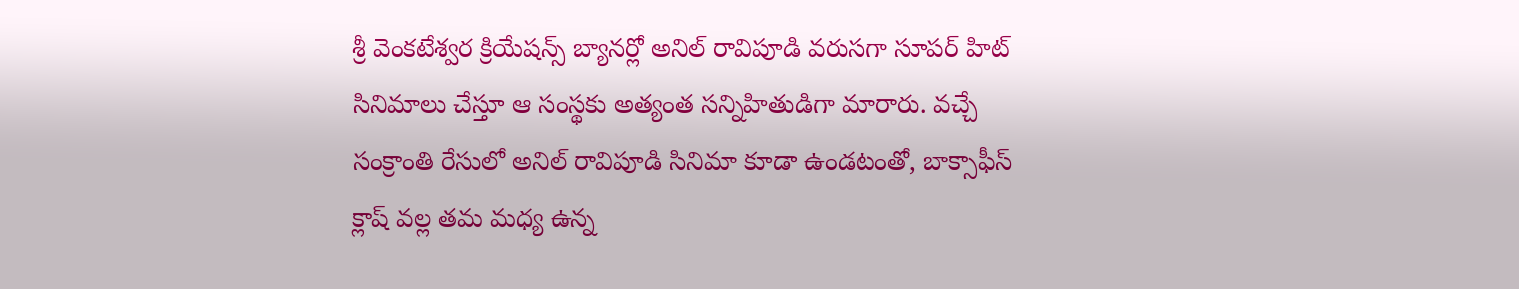శ్రీ వెంకటేశ్వర క్రియేషన్స్ బ్యానర్లో అనిల్ రావిపూడి వరుసగా సూపర్ హిట్ సినిమాలు చేస్తూ ఆ సంస్థకు అత్యంత సన్నిహితుడిగా మారారు. వచ్చే సంక్రాంతి రేసులో అనిల్ రావిపూడి సినిమా కూడా ఉండటంతో, బాక్సాఫీస్ క్లాష్ వల్ల తమ మధ్య ఉన్న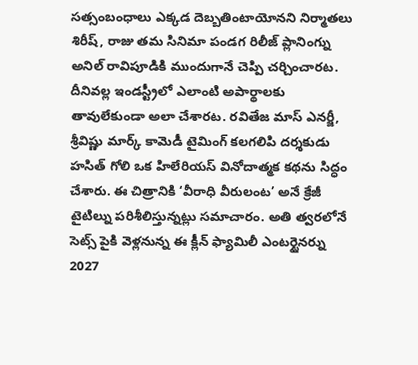సత్సంబంధాలు ఎక్కడ దెబ్బతింటాయోనని నిర్మాతలు శిరీష్, రాజు తమ సినిమా పండగ రిలీజ్ ప్లానింగ్ను అనిల్ రావిపూడికి ముందుగానే చెప్పి చర్చించారట. దీనివల్ల ఇండస్ట్రీలో ఎలాంటి అపార్థాలకు తావులేకుండా అలా చేశారట. రవితేజ మాస్ ఎనర్జీ, శ్రీవిష్ణు మార్క్ కామెడీ టైమింగ్ కలగలిపి దర్శకుడు హసిత్ గోలి ఒక హిలేరియస్ వినోదాత్మక కథను సిద్ధం చేశారు. ఈ చిత్రానికి ‘వీరాధి వీరులంట’ అనే క్రేజీ టైటిల్ను పరిశీలిస్తున్నట్లు సమాచారం. అతి త్వరలోనే సెట్స్ పైకి వెళ్లనున్న ఈ క్లీన్ ఫ్యామిలీ ఎంటర్టైనర్ను 2027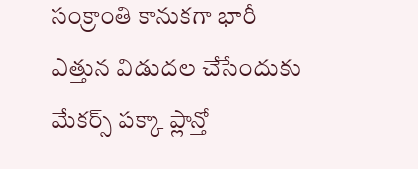సంక్రాంతి కానుకగా భారీ ఎత్తున విడుదల చేసేందుకు మేకర్స్ పక్కా ప్లాన్తో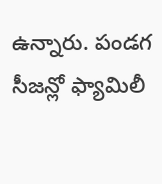ఉన్నారు. పండగ సీజన్లో ఫ్యామిలీ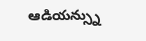ఆడియన్స్ను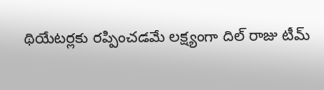థియేటర్లకు రప్పించడమే లక్ష్యంగా దిల్ రాజు టీమ్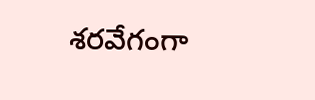శరవేగంగా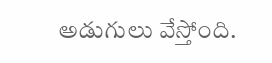అడుగులు వేస్తోంది.